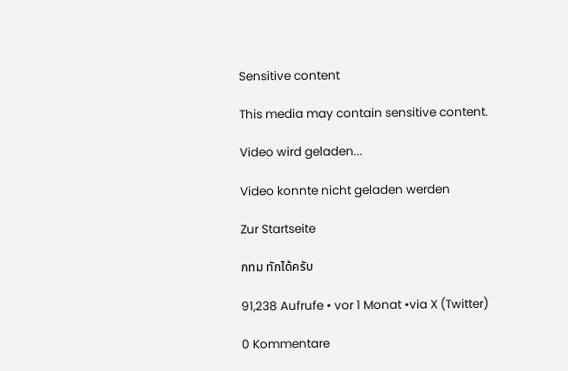Sensitive content

This media may contain sensitive content.

Video wird geladen...

Video konnte nicht geladen werden

Zur Startseite

กทม ทักได้ครับ

91,238 Aufrufe • vor 1 Monat •via X (Twitter)

0 Kommentare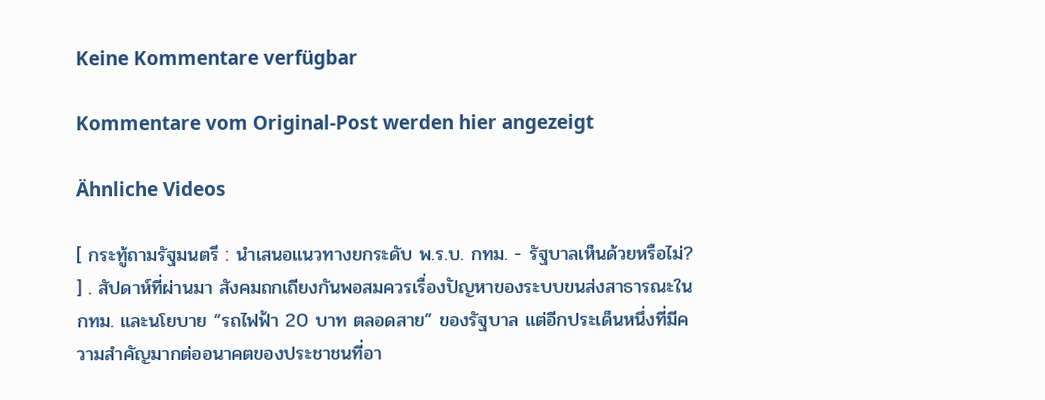Keine Kommentare verfügbar

Kommentare vom Original-Post werden hier angezeigt

Ähnliche Videos

[ กระทู้ถามรัฐมนตรี : นำเสนอแนวทางยกระดับ พ.ร.บ. กทม. - รัฐบาลเห็นด้วยหรือไม่? ] . สัปดาห์ที่ผ่านมา สังคมถกเถียงกันพอสมควรเรื่องปัญหาของระบบขนส่งสาธารณะใน กทม. และนโยบาย “รถไฟฟ้า 20 บาท ตลอดสาย” ของรัฐบาล แต่อีกประเด็นหนึ่งที่มีความสำคัญมากต่ออนาคตของประชาชนที่อา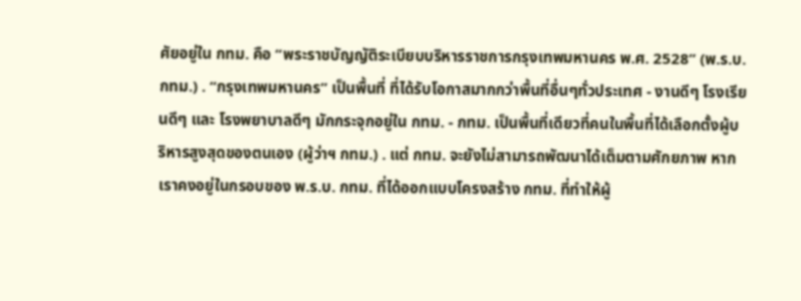ศัยอยู่ใน กทม. คือ “พระราชบัญญัติระเบียบบริหารราชการกรุงเทพมหานคร พ.ศ. 2528” (พ.ร.บ. กทม.) . “กรุงเทพมหานคร” เป็นพื้นที่ ที่ได้รับโอกาสมากกว่าพื้นที่อื่นๆทั่วประเทศ - งานดีๆ โรงเรียนดีๆ และ โรงพยาบาลดีๆ มักกระจุกอยู่ใน กทม. - กทม. เป็นพื้นที่เดียวที่คนในพื้นที่ได้เลือกตั้งผู้บริหารสูงสุดของตนเอง (ผู้ว่าฯ กทม.) . แต่ กทม. จะยังไม่สามารถพัฒนาได้เต็มตามศักยภาพ หากเราคงอยู่ในกรอบของ พ.ร.บ. กทม. ที่ได้ออกแบบโครงสร้าง กทม. ที่ทำให้ผู้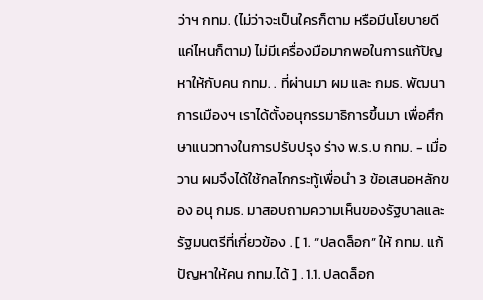ว่าฯ กทม. (ไม่ว่าจะเป็นใครก็ตาม หรือมีนโยบายดีแค่ไหนก็ตาม) ไม่มีเครื่องมือมากพอในการแก้ปัญหาให้กับคน กทม. . ที่ผ่านมา ผม และ กมธ. พัฒนาการเมืองฯ เราได้ตั้งอนุกรรมาธิการขึ้นมา เพื่อศึกษาแนวทางในการปรับปรุง ร่าง พ.ร.บ กทม. - เมื่อวาน ผมจึงได้ใช้กลไกกระทู้เพื่อนำ 3 ข้อเสนอหลักของ อนุ กมธ. มาสอบถามความเห็นของรัฐบาลและรัฐมนตรีที่เกี่ยวข้อง . [ 1. “ปลดล็อก” ให้ กทม. แก้ปัญหาให้คน กทม.ได้ ] . 1.1. ปลดล็อก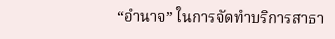“อำนาจ” ในการจัดทำบริการสาธา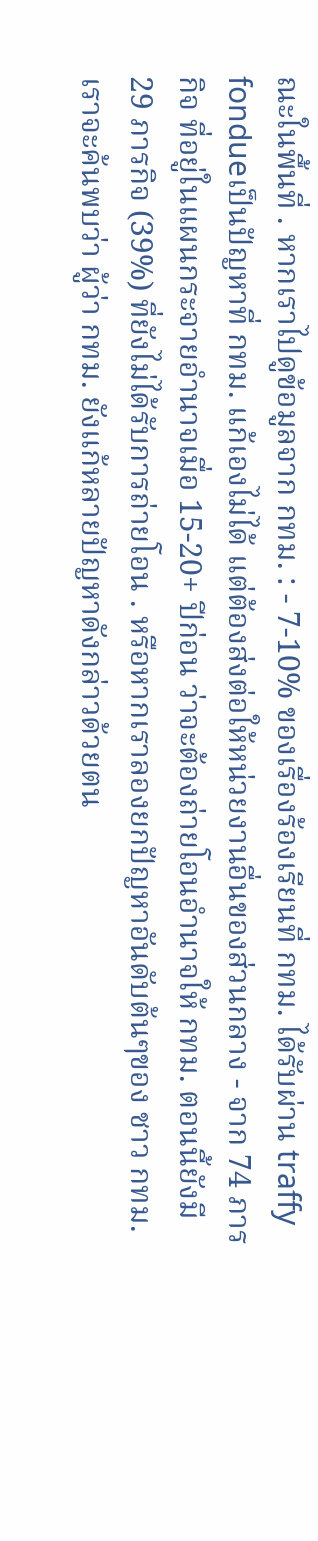ณะในพื้นที่ . หากเราไปดูข้อมูลจาก กทม. : - 7-10% ของเรื่องร้องเรียนที่ กทม. ได้รับผ่าน traffy fondueเป็นปัญหาที่ กทม. แก้เองไม่ได้ แต่ต้องส่งต่อให้หน่วยงานอื่นของส่วนกลาง - จาก 74 ภารกิจ ที่อยู่ในแผนกระจายอำนาจเมื่อ 15-20+ ปีก่อน ว่าจะต้องถ่ายโอนอำนาจให้ กทม. ตอนนี้ยังมี 29 ภารกิจ (39%) ที่ยังไม่ได้รับการถ่ายโอน . หรือหากเราลองยกปัญหาอันดับต้นๆของ ชาว กทม. เราจะค้นพบว่า ผู้ว่า กทม. ยังแก้หลายปัญหาดังกล่าวด้วยตน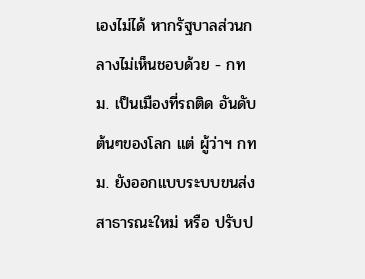เองไม่ได้ หากรัฐบาลส่วนกลางไม่เห็นชอบด้วย - กทม. เป็นเมืองที่รถติด อันดับต้นๆของโลก แต่ ผู้ว่าฯ กทม. ยังออกแบบระบบขนส่งสาธารณะใหม่ หรือ ปรับป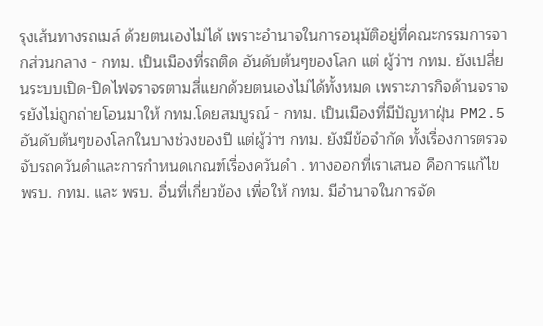รุงเส้นทางรถเมล์ ด้วยตนเองไม่ได้ เพราะอำนาจในการอนุมัติอยู่ที่คณะกรรมการจากส่วนกลาง - กทม. เป็นเมืองที่รถติด อันดับต้นๆของโลก แต่ ผู้ว่าฯ กทม. ยังเปลี่ยนระบบเปิด-ปิดไฟจราจรตามสี่แยกด้วยตนเองไม่ได้ทั้งหมด เพราะภารกิจด้านจราจรยังไม่ถูกถ่ายโอนมาให้ กทม.โดยสมบูรณ์ - กทม. เป็นเมืองที่มีปัญหาฝุ่น PM2.5 อันดับต้นๆของโลกในบางช่วงของปี แต่ผู้ว่าฯ กทม. ยังมีข้อจำกัด ทั้งเรื่องการตรวจจับรถควันดำและการกำหนดเกณฑ์เรื่องควันดำ . ทางออกที่เราเสนอ คือการแก้ไข พรบ. กทม. และ พรบ. อื่นที่เกี่ยวข้อง เพื่อให้ กทม. มีอำนาจในการจัด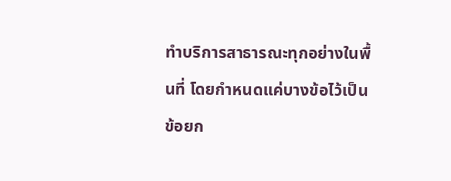ทำบริการสาธารณะทุกอย่างในพื้นที่ โดยกำหนดแค่บางข้อไว้เป็นข้อยก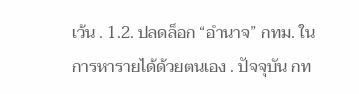เว้น . 1.2. ปลดล็อก “อำนาจ” กทม. ในการหารายได้ด้วยตนเอง . ปัจจุบัน กท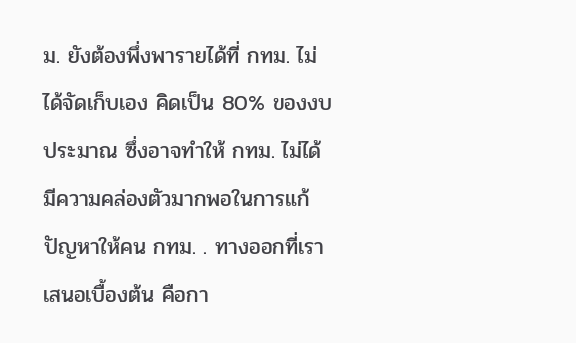ม. ยังต้องพึ่งพารายได้ที่ กทม. ไม่ได้จัดเก็บเอง คิดเป็น 80% ของงบประมาณ ซึ่งอาจทำให้ กทม. ไม่ได้มีความคล่องตัวมากพอในการแก้ปัญหาให้คน กทม. . ทางออกที่เราเสนอเบื้องต้น คือกา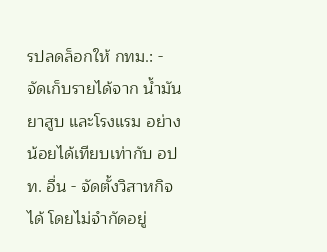รปลดล็อกให้ กทม.: - จัดเก็บรายได้จาก น้ำมัน ยาสูบ และโรงแรม อย่างน้อยได้เทียบเท่ากับ อปท. อื่น - จัดตั้งวิสาหกิจได้ โดยไม่จำกัดอยู่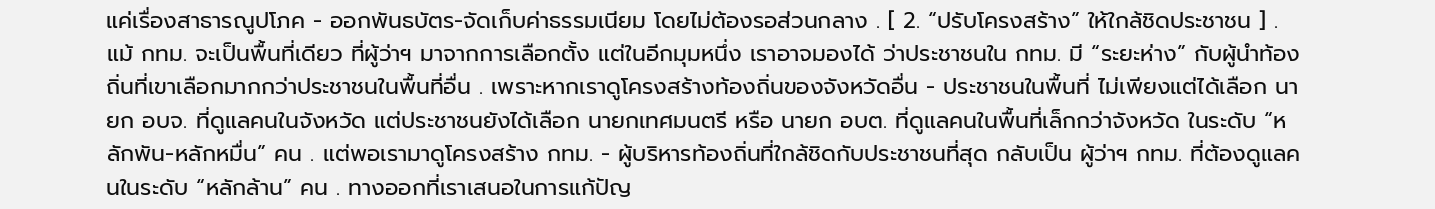แค่เรื่องสาธารณูปโภค - ออกพันธบัตร-จัดเก็บค่าธรรมเนียม โดยไม่ต้องรอส่วนกลาง . [ 2. “ปรับโครงสร้าง” ให้ใกล้ชิดประชาชน ] . แม้ กทม. จะเป็นพื้นที่เดียว ที่ผู้ว่าฯ มาจากการเลือกตั้ง แต่ในอีกมุมหนึ่ง เราอาจมองได้ ว่าประชาชนใน กทม. มี “ระยะห่าง” กับผู้นำท้องถิ่นที่เขาเลือกมากกว่าประชาชนในพื้นที่อื่น . เพราะหากเราดูโครงสร้างท้องถิ่นของจังหวัดอื่น - ประชาชนในพื้นที่ ไม่เพียงแต่ได้เลือก นายก อบจ. ที่ดูแลคนในจังหวัด แต่ประชาชนยังได้เลือก นายกเทศมนตรี หรือ นายก อบต. ที่ดูแลคนในพื้นที่เล็กกว่าจังหวัด ในระดับ “หลักพัน-หลักหมื่น” คน . แต่พอเรามาดูโครงสร้าง กทม. - ผู้บริหารท้องถิ่นที่ใกล้ชิดกับประชาชนที่สุด กลับเป็น ผู้ว่าฯ กทม. ที่ต้องดูแลคนในระดับ “หลักล้าน” คน . ทางออกที่เราเสนอในการแก้ปัญ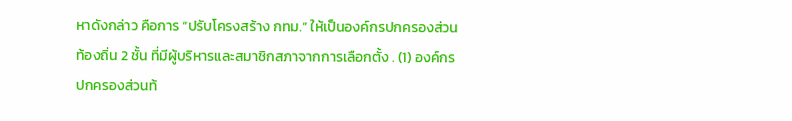หาดังกล่าว คือการ “ปรับโครงสร้าง กทม.” ให้เป็นองค์กรปกครองส่วนท้องถิ่น 2 ชั้น ที่มีผู้บริหารและสมาชิกสภาจากการเลือกตั้ง . (1) องค์กรปกครองส่วนท้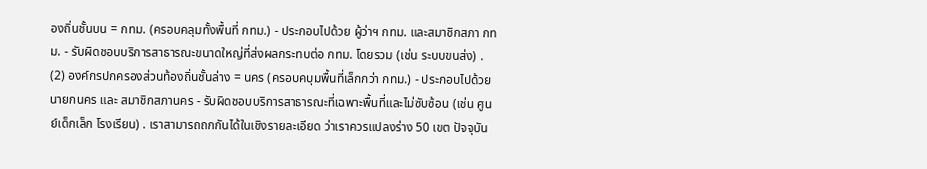องถิ่นชั้นบน = กทม. (ครอบคลุมทั้งพื้นที่ กทม.) - ประกอบไปด้วย ผู้ว่าฯ กทม. และสมาชิกสภา กทม. - รับผิดชอบบริการสาธารณะขนาดใหญ่ที่ส่งผลกระทบต่อ กทม. โดยรวม (เช่น ระบบขนส่ง) . (2) องค์กรปกครองส่วนท้องถิ่นชั้นล่าง = นคร (ครอบคบุมพื้นที่เล็กกว่า กทม.) - ประกอบไปด้วย นายกนคร และ สมาชิกสภานคร - รับผิดชอบบริการสาธารณะที่เฉพาะพื้นที่และไม่ซับซ้อน (เช่น ศูนย์เด็กเล็ก โรงเรียน) . เราสามารถถกกันได้ในเชิงรายละเอียด ว่าเราควรแปลงร่าง 50 เขต ปัจจุบัน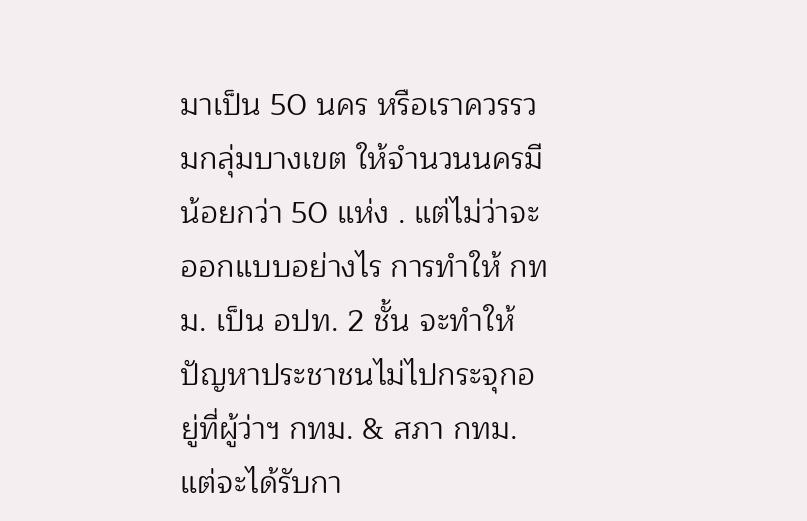มาเป็น 50 นคร หรือเราควรรวมกลุ่มบางเขต ให้จำนวนนครมีน้อยกว่า 50 แห่ง . แต่ไม่ว่าจะออกแบบอย่างไร การทำให้ กทม. เป็น อปท. 2 ชั้น จะทำให้ปัญหาประชาชนไม่ไปกระจุกอยู่ที่ผู้ว่าฯ กทม. & สภา กทม. แต่จะได้รับกา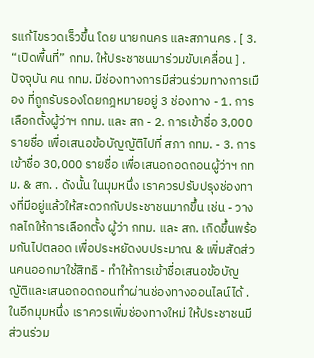รแก้ไขรวดเร็วขึ้น โดย นายกนคร และสภานคร . [ 3. “เปิดพื้นที่” กทม. ให้ประชาชนมาร่วมขับเคลื่อน ] . ปัจจุบัน คน กทม. มีช่องทางการมีส่วนร่วมทางการเมือง ที่ถูกรับรองโดยกฎหมายอยู่ 3 ช่องทาง - 1. การเลือกตั้งผู้ว่าฯ กทม. และ สก - 2. การเข้าชื่อ 3,000 รายชื่อ เพื่อเสนอข้อบัญญัติไปที่ สภา กทม. - 3. การเข้าชื่อ 30,000 รายชื่อ เพื่อเสนอถอดถอนผู้ว่าฯ กทม. & สก. . ดังนั้น ในมุมหนึ่ง เราควรปรับปรุงช่องทางที่มีอยู่แล้วให้สะดวกกับประชาชนมากขึ้น เช่น - วางกลไกให้การเลือกตั้ง ผู้ว่า กทม. และ สก. เกิดขึ้นพร้อมกันไปตลอด เพื่อประหยัดงบประมาณ & เพิ่มสัดส่วนคนออกมาใช้สิทธิ - ทำให้การเข้าชื่อเสนอข้อบัญญัติและเสนอถอดถอนทำผ่านช่องทางออนไลน์ได้ . ในอีกมุมหนึ่ง เราควรเพิ่มช่องทางใหม่ ให้ประชาชนมีส่วนร่วม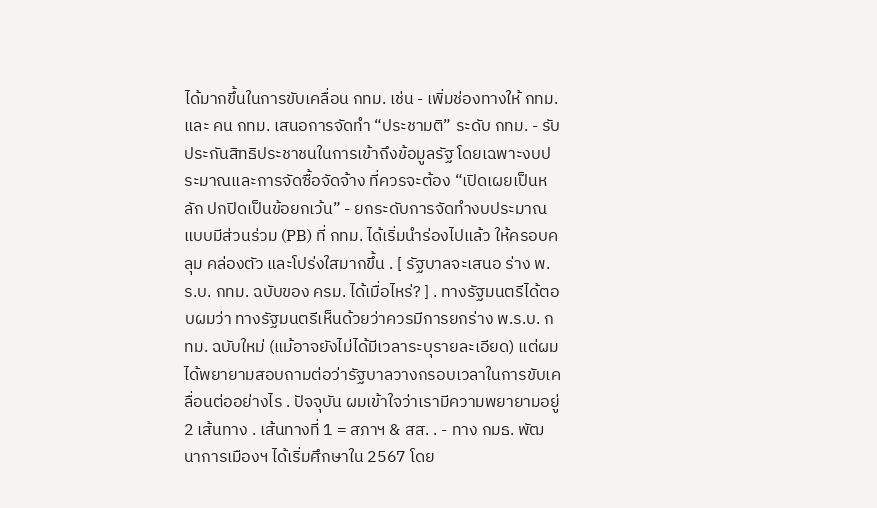ได้มากขึ้นในการขับเคลื่อน กทม. เช่น - เพิ่มช่องทางให้ กทม. และ คน กทม. เสนอการจัดทำ “ประชามติ” ระดับ กทม. - รับประกันสิทธิประชาชนในการเข้าถึงข้อมูลรัฐ โดยเฉพาะงบประมาณและการจัดซื้อจัดจ้าง ที่ควรจะต้อง “เปิดเผยเป็นหลัก ปกปิดเป็นข้อยกเว้น” - ยกระดับการจัดทำงบประมาณแบบมีส่วนร่วม (PB) ที่ กทม. ได้เริ่มนำร่องไปแล้ว ให้ครอบคลุม คล่องตัว และโปร่งใสมากขึ้น . [ รัฐบาลจะเสนอ ร่าง พ.ร.บ. กทม. ฉบับของ ครม. ได้เมื่อไหร่? ] . ทางรัฐมนตรีได้ตอบผมว่า ทางรัฐมนตรีเห็นด้วยว่าควรมีการยกร่าง พ.ร.บ. กทม. ฉบับใหม่ (แม้อาจยังไม่ได้มีเวลาระบุรายละเอียด) แต่ผมได้พยายามสอบถามต่อว่ารัฐบาลวางกรอบเวลาในการขับเคลื่อนต่ออย่างไร . ปัจจุบัน ผมเข้าใจว่าเรามีความพยายามอยู่ 2 เส้นทาง . เส้นทางที่ 1 = สภาฯ & สส. . - ทาง กมธ. พัฒนาการเมืองฯ ได้เริ่มศึกษาใน 2567 โดย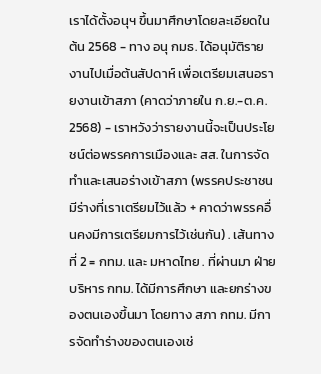เราได้ตั้งอนุฯ ขึ้นมาศึกษาโดยละเอียดในต้น 2568 - ทาง อนุ กมธ. ได้อนุมัติรายงานไปเมื่อต้นสัปดาห์ เพื่อเตรียมเสนอรายงานเข้าสภา (คาดว่าภายใน ก.ย.-ต.ค. 2568) - เราหวังว่ารายงานนี้จะเป็นประโยชน์ต่อพรรคการเมืองและ สส. ในการจัดทำและเสนอร่างเข้าสภา (พรรคประชาชนมีร่างที่เราเตรียมไว้แล้ว + คาดว่าพรรคอื่นคงมีการเตรียมการไว้เช่นกัน) . เส้นทางที่ 2 = กทม. และ มหาดไทย . ที่ผ่านมา ฝ่ายบริหาร กทม. ได้มีการศึกษา และยกร่างของตนเองขึ้นมา โดยทาง สภา กทม. มีการจัดทำร่างของตนเองเช่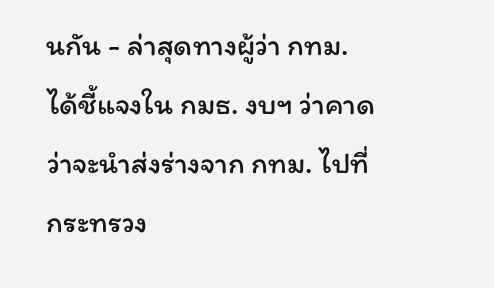นกัน - ล่าสุดทางผู้ว่า กทม. ได้ชี้แจงใน กมธ. งบฯ ว่าคาดว่าจะนำส่งร่างจาก กทม. ไปที่กระทรวง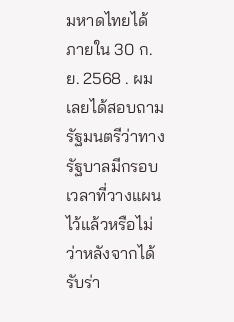มหาดไทยได้ภายใน 30 ก.ย. 2568 . ผมเลยได้สอบถามรัฐมนตรีว่าทางรัฐบาลมีกรอบเวลาที่วางแผนไว้แล้วหรือไม่ ว่าหลังจากได้รับร่า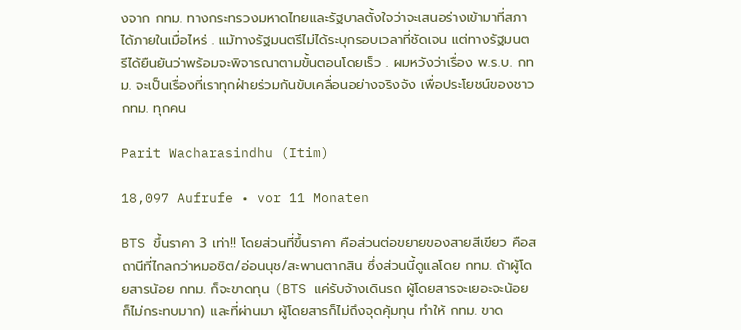งจาก กทม. ทางกระทรวงมหาดไทยและรัฐบาลตั้งใจว่าจะเสนอร่างเข้ามาที่สภาได้ภายในเมื่อไหร่ . แม้ทางรัฐมนตรีไม่ได้ระบุกรอบเวลาที่ชัดเจน แต่ทางรัฐมนตรีได้ยืนยันว่าพร้อมจะพิจารณาตามขั้นตอนโดยเร็ว . ผมหวังว่าเรื่อง พ.ร.บ. กทม. จะเป็นเรื่องที่เราทุกฝ่ายร่วมกันขับเคลื่อนอย่างจริงจัง เพื่อประโยชน์ของชาว กทม. ทุกคน

Parit Wacharasindhu (Itim)

18,097 Aufrufe • vor 11 Monaten

BTS ขึ้นราคา 3 เท่า!! โดยส่วนที่ขึ้นราคา คือส่วนต่อขยายของสายสีเขียว คือสถานีที่ไกลกว่าหมอชิต/อ่อนนุช/สะพานตากสิน ซึ่งส่วนนี้ดูแลโดย กทม. ถ้าผู้โดยสารน้อย กทม. ก็จะขาดทุน (BTS แค่รับจ้างเดินรถ ผู้โดยสารจะเยอะจะน้อยก็ไม่กระทบมาก) และที่ผ่านมา ผู้โดยสารก็ไม่ถึงจุดคุ้มทุน ทำให้ กทม. ขาด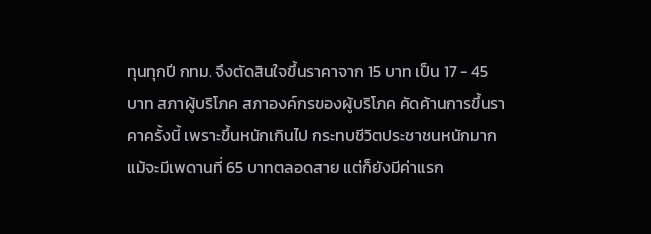ทุนทุกปี กทม. จึงตัดสินใจขึ้นราคาจาก 15 บาท เป็น 17 - 45 บาท สภาผู้บริโภค สภาองค์กรของผู้บริโภค คัดค้านการขึ้นราคาครั้งนี้ เพราะขึ้นหนักเกินไป กระทบชีวิตประชาชนหนักมาก แม้จะมีเพดานที่ 65 บาทตลอดสาย แต่ก็ยังมีค่าแรก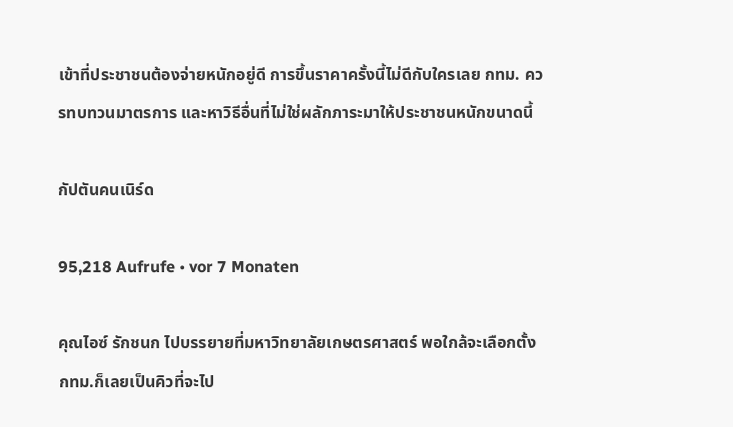เข้าที่ประชาชนต้องจ่ายหนักอยู่ดี การขึ้นราคาครั้งนี้ไม่ดีกับใครเลย กทม. ควรทบทวนมาตรการ และหาวิธีอื่นที่ไม่ใช่ผลักภาระมาให้ประชาชนหนักขนาดนี้

กัปตันคนเนิร์ด

95,218 Aufrufe • vor 7 Monaten

คุณไอซ์ รักชนก ไปบรรยายที่มหาวิทยาลัยเกษตรศาสตร์ พอใกล้จะเลือกตั้ง กทม.ก็เลยเป็นคิวที่จะไป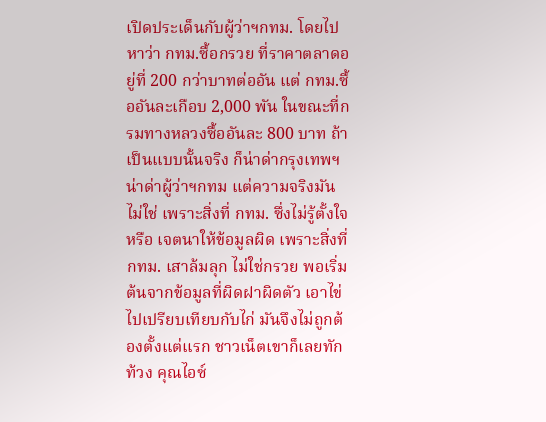เปิดประเด็นกับผู้ว่าฯกทม. โดยไปหาว่า กทม.ซื้อกรวย ที่ราคาตลาดอยู่ที่ 200 กว่าบาทต่ออัน แต่ กทม.ซื้ออันละเกือบ 2,000 พัน ในขณะที่กรมทางหลวงซื้ออันละ 800 บาท ถ้าเป็นแบบนั้นจริง ก็น่าด่ากรุงเทพฯ น่าด่าผู้ว่าฯกทม แต่ความจริงมันไม่ใช่ เพราะสิ่งที่ กทม. ซึ่งไม่รู้ตั้งใจหรือ เจตนาให้ข้อมูลผิด เพราะสิ่งที่ กทม. เสาล้มลุก ไม่ใช่กรวย พอเริ่มต้นจากข้อมูลที่ผิดฝาผิดตัว เอาไข่ไปเปรียบเทียบกับไก่ มันจึงไม่ถูกต้องตั้งแต่แรก ชาวเน็ตเขาก็เลยทักท้วง คุณไอซ์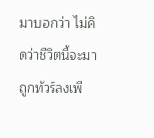มาบอกว่า ไม่คิดว่าชีวิตนี้จะมาถูกทัวร์ลงเพี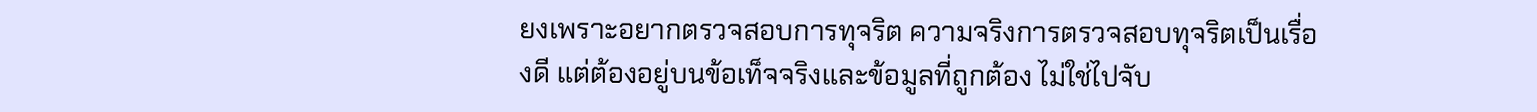ยงเพราะอยากตรวจสอบการทุจริต ความจริงการตรวจสอบทุจริตเป็นเรื่องดี แต่ต้องอยู่บนข้อเท็จจริงและข้อมูลที่ถูกต้อง ไม่ใช่ไปจับ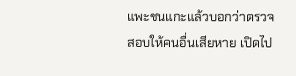แพะชนแกะแล้วบอกว่าตรวจสอบให้คนอื่นเสียหาย เปิดไป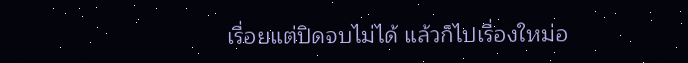เรื่อยแต่ปิดจบไม่ได้ แล้วก็ไปเรื่องใหม่อ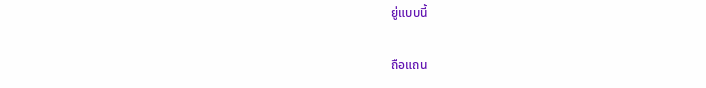ยู่แบบนี้

ถือแถน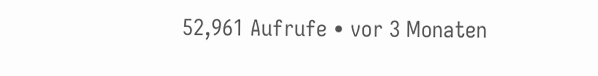52,961 Aufrufe • vor 3 Monaten